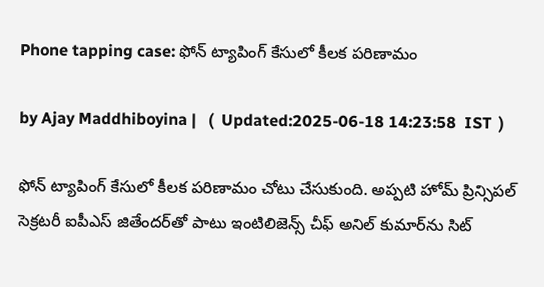Phone tapping case: ఫోన్ ట్యాపింగ్ కేసులో కీలక పరిణామం

by Ajay Maddhiboyina |   (  Updated:2025-06-18 14:23:58  IST  )

ఫోన్ ట్యాపింగ్ కేసులో కీలక పరిణామం చోటు చేసుకుంది. అప్పటి హోమ్ ప్రిన్సిపల్ సెక్రటరీ ఐపీఎస్ జితేందర్‌తో పాటు ఇంటిలిజెన్స్ చీఫ్ అనిల్ కుమార్‌ను సిట్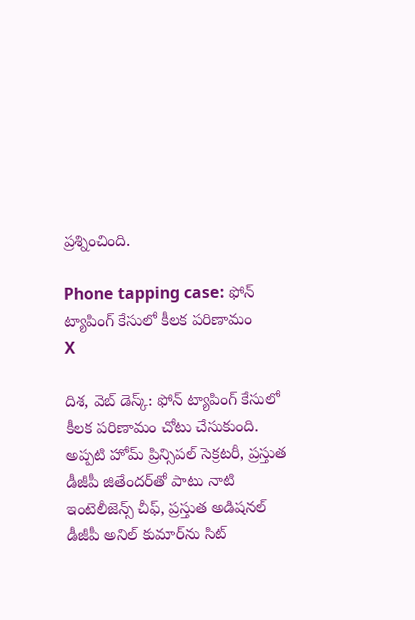ప్రశ్నించింది.

Phone tapping case: ఫోన్ ట్యాపింగ్ కేసులో కీలక పరిణామం
X

దిశ‌, వెబ్ డెస్క్: ఫోన్ ట్యాపింగ్ కేసులో కీలక పరిణామం చోటు చేసుకుంది. అప్పటి హోమ్ ప్రిన్సిపల్ సెక్రటరీ, ప్రస్తుత డీజీపీ జితేందర్‌తో పాటు నాటి ఇంటెలీజెన్స్ చీఫ్, ప్రస్తుత అడిషనల్ డీజీపీ అనిల్ కుమార్‌ను సిట్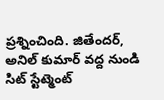ప్రశ్నించింది. జితేందర్, అనిల్ కుమార్ వద్ద నుండి సిట్ స్టేట్మెంట్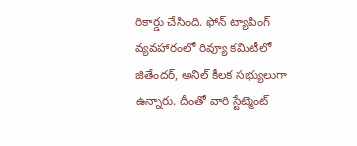రికార్డు చేసింది. ఫోన్ ట్యాపింగ్ వ్యవహారంలో రివ్యూ కమిటీలో జితేందర్, అనిల్ కీలక సభ్యులుగా ఉన్నారు. దీంతో వారి స్టేట్మెంట్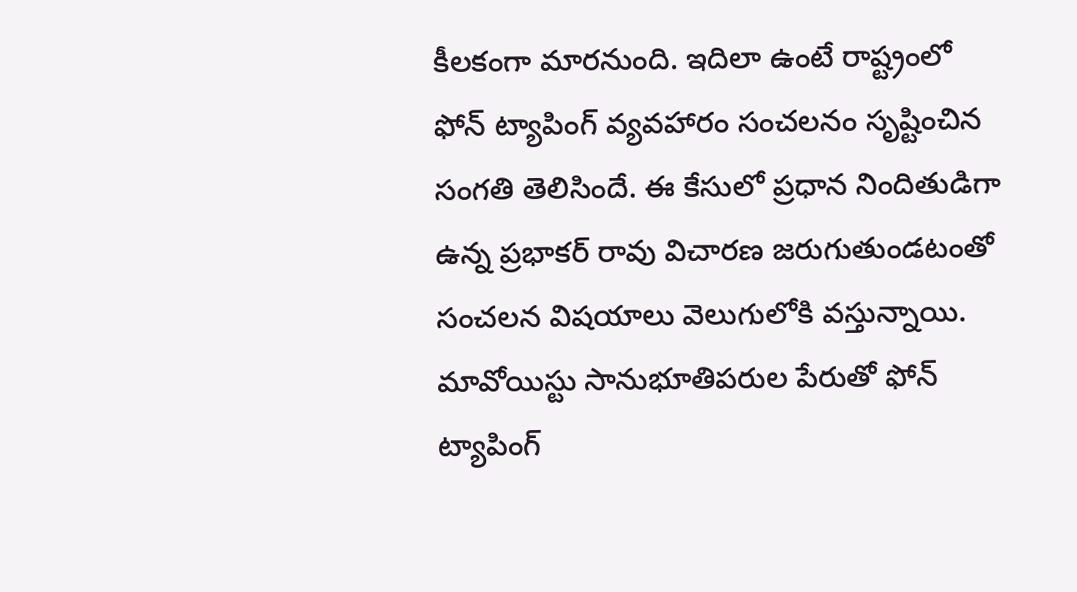కీలకంగా మారనుంది. ఇదిలా ఉంటే రాష్ట్రంలో ఫోన్ ట్యాపింగ్ వ్యవహారం సంచలనం సృష్టించిన సంగ‌తి తెలిసిందే. ఈ కేసులో ప్ర‌ధాన నిందితుడిగా ఉన్న ప్ర‌భాక‌ర్ రావు విచార‌ణ జ‌రుగుతుండ‌టంతో సంచ‌ల‌న విష‌యాలు వెలుగులోకి వ‌స్తున్నాయి. మావోయిస్టు సానుభూతిప‌రుల పేరుతో ఫోన్ ట్యాపింగ్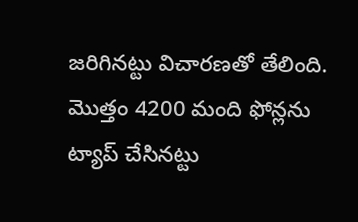జ‌రిగిన‌ట్టు విచార‌ణ‌తో తేలింది. మొత్తం 4200 మంది ఫోన్లను ట్యాప్ చేసిన‌ట్టు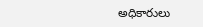అధికారులు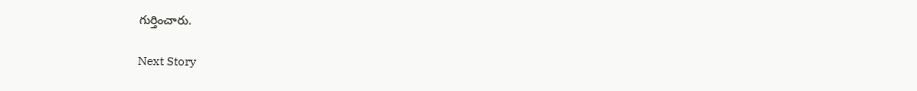గుర్తించారు.

Next Story